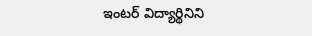ఇంటర్ విద్యార్థినిని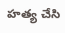హత్య చేసి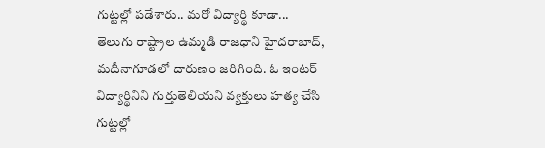గుట్టల్లో పడేశారు.. మరో విద్యార్థి కూడా...
తెలుగు రాష్ట్రాల ఉమ్మడి రాజధాని హైదరాబాద్, మదీనాగూడలో దారుణం జరిగింది. ఓ ఇంటర్ విద్యార్థినిని గుర్తుతెలియని వ్యక్తులు హత్య చేసి గుట్టల్లో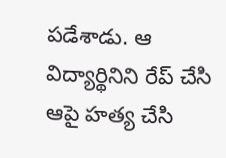పడేశాడు. ఆ విద్యార్థినిని రేప్ చేసి ఆపై హత్య చేసి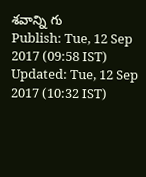శవాన్ని గు
Publish: Tue, 12 Sep 2017 (09:58 IST)
Updated: Tue, 12 Sep 2017 (10:32 IST)